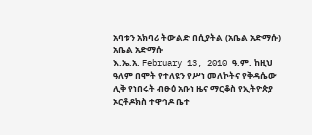አባቱን አክባሪ ትውልድ በሲያትል (አቤል አድማሱ)
አቤል አድማሱ
እ.ኤ.አ. February 13, 2010 ዓ.ም. ከዚህ ዓለም በሞት የተለዩን የሥነ መለኮትና የቅዳሴው ሊቅ የነበሩት ብፁዕ አቡነ ዜና ማርቆስ የኢትዮጵያ ኦርቶዶክስ ተዋኅዶ ቤተ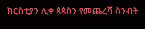ክርስቲያን ሊቀ ጳጳስን የመጨረሻ ስንብት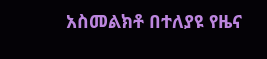አስመልክቶ በተለያዩ የዜና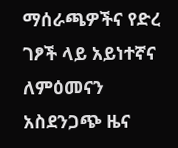ማሰራጫዎችና የድረ ገፆች ላይ አይነተኛና ለምዕመናን አስደንጋጭ ዜና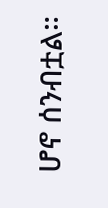ሆኖ ሰንብቷል።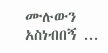ሙሉውን አስነብበኝ ...